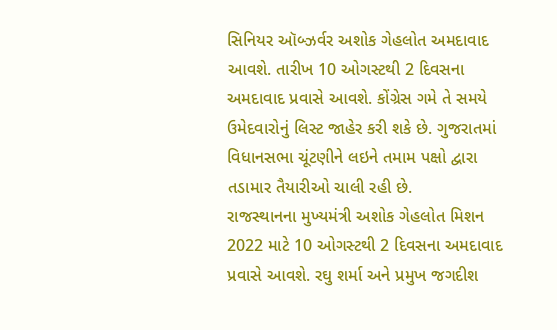સિનિયર ઑબ્ઝર્વર અશોક ગેહલોત અમદાવાદ આવશે. તારીખ 10 ઓગસ્ટથી 2 દિવસના અમદાવાદ પ્રવાસે આવશે. કોંગ્રેસ ગમે તે સમયે ઉમેદવારોનું લિસ્ટ જાહેર કરી શકે છે. ગુજરાતમાં વિધાનસભા ચૂંટણીને લઇને તમામ પક્ષો દ્વારા તડામાર તૈયારીઓ ચાલી રહી છે.
રાજસ્થાનના મુખ્યમંત્રી અશોક ગેહલોત મિશન 2022 માટે 10 ઓગસ્ટથી 2 દિવસના અમદાવાદ પ્રવાસે આવશે. રઘુ શર્મા અને પ્રમુખ જગદીશ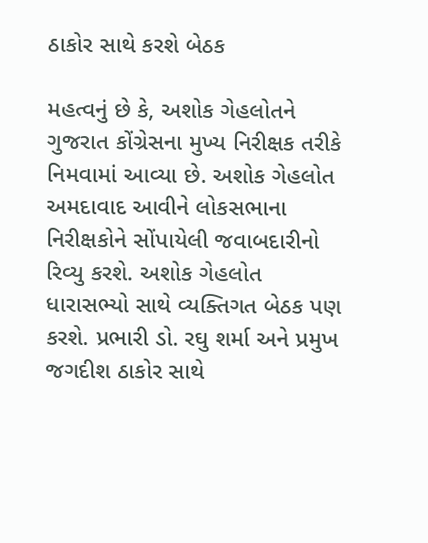ઠાકોર સાથે કરશે બેઠક

મહત્વનું છે કે, અશોક ગેહલોતને ગુજરાત કોંગ્રેસના મુખ્ય નિરીક્ષક તરીકે નિમવામાં આવ્યા છે. અશોક ગેહલોત અમદાવાદ આવીને લોકસભાના નિરીક્ષકોને સોંપાયેલી જવાબદારીનો રિવ્યુ કરશે. અશોક ગેહલોત ધારાસભ્યો સાથે વ્યક્તિગત બેઠક પણ કરશે. પ્રભારી ડો. રઘુ શર્મા અને પ્રમુખ જગદીશ ઠાકોર સાથે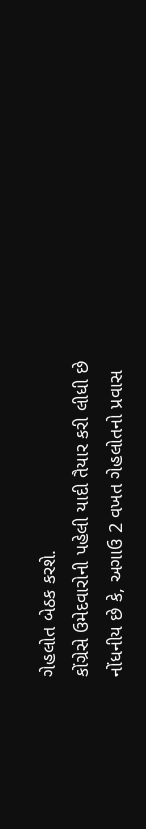ગેહલોત બેઠક કરશે.
કોંગ્રેસે ઉમેદવારોની પહેલી યાદી તૈયાર કરી લીધી છે
નોંધનીય છે કે, અગાઉ 2 વખત ગેહલોતનો પ્રવાસ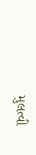મુલત્વી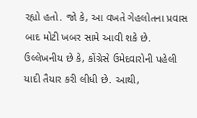રહ્યો હતો. જો કે, આ વખતે ગેહલોતના પ્રવાસ બાદ મોટી ખબર સામે આવી શકે છે. ઉલ્લેખનીય છે કે, કોંગ્રેસે ઉમેદવારોની પહેલી યાદી તૈયાર કરી લીધી છે. આથી,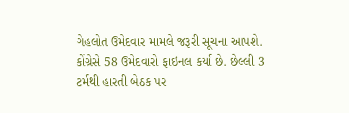ગેહલોત ઉમેદવાર મામલે જરૂરી સૂચના આપશે. કોંગ્રેસે 58 ઉમેદવારો ફાઇનલ કર્યા છે. છેલ્લી 3 ટર્મથી હારતી બેઠક પર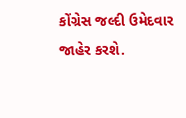કોંગ્રેસ જલ્દી ઉમેદવાર જાહેર કરશે.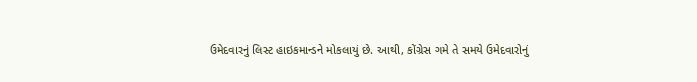ઉમેદવારનું લિસ્ટ હાઇકમાન્ડને મોકલાયું છે. આથી, કોંગ્રેસ ગમે તે સમયે ઉમેદવારોનું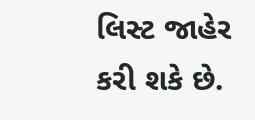લિસ્ટ જાહેર કરી શકે છે.